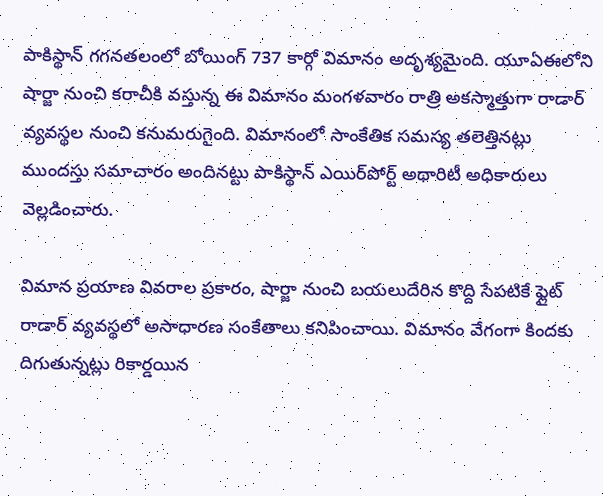పాకిస్థాన్‌ గగనతలంలో బోయింగ్‌ 737 కార్గో విమానం అదృశ్యమైంది. యూఏఈలోని షార్జా నుంచి కరాచీకి వస్తున్న ఈ విమానం మంగళవారం రాత్రి అకస్మాత్తుగా రాడార్‌ వ్యవస్థల నుంచి కనుమరుగైంది. విమానంలో సాంకేతిక సమస్య తలెత్తినట్లు ముందస్తు సమాచారం అందినట్టు పాకిస్థాన్ ఎయిర్‌పోర్ట్ అథారిటీ అధికారులు వెల్లడించారు.

విమాన ప్రయాణ వివరాల ప్రకారం, షార్జా నుంచి బయలుదేరిన కొద్ది సేపటికే ఫ్లైట్‌ రాడార్‌ వ్యవస్థలో అసాధారణ సంకేతాలు కనిపించాయి. విమానం వేగంగా కిందకు దిగుతున్నట్లు రికార్డయిన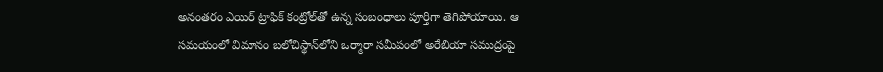అనంతరం ఎయిర్‌ ట్రాఫిక్‌ కంట్రోల్‌తో ఉన్న సంబంధాలు పూర్తిగా తెగిపోయాయి. ఆ సమయంలో విమానం బలోచిస్థాన్‌లోని ఒర్మారా సమీపంలో అరేబియా సముద్రంపై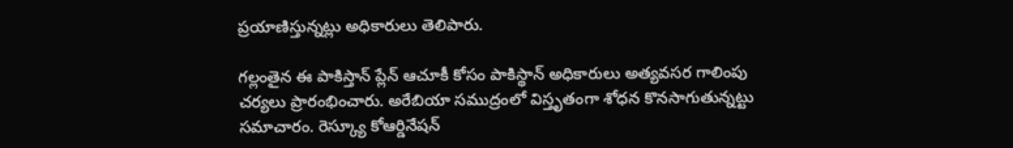ప్రయాణిస్తున్నట్లు అధికారులు తెలిపారు.

గల్లంతైన ఈ పాకిస్తాన్ ప్లేన్ ఆచూకీ కోసం పాకిస్థాన్‌ అధికారులు అత్యవసర గాలింపు చర్యలు ప్రారంభించారు. అరేబియా సముద్రంలో విస్తృతంగా శోధన కొనసాగుతున్నట్టు సమాచారం. రెస్క్యూ కోఆర్డినేషన్‌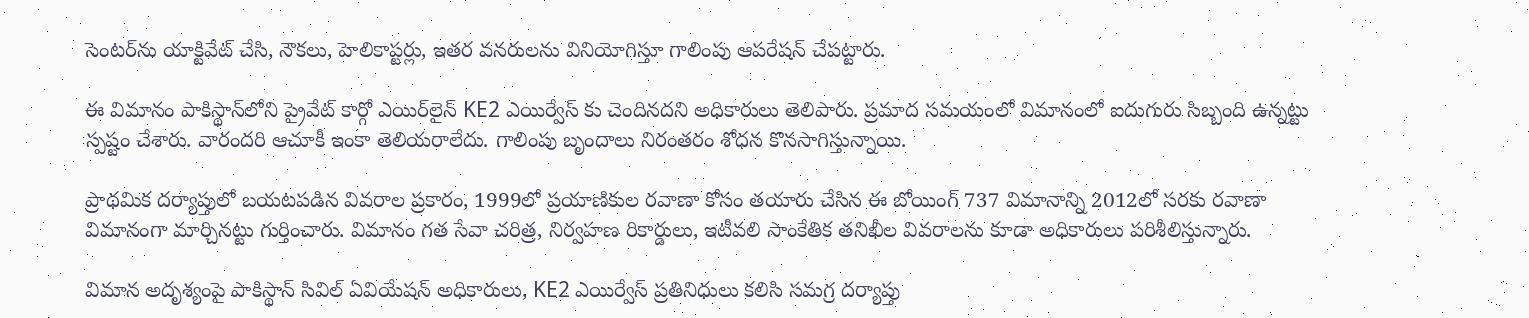సెంటర్‌ను యాక్టివేట్‌ చేసి, నౌకలు, హెలికాప్టర్లు, ఇతర వనరులను వినియోగిస్తూ గాలింపు ఆపరేషన్‌ చేపట్టారు.

ఈ విమానం పాకిస్థాన్‌లోని ప్రైవేట్‌ కార్గో ఎయిర్‌లైన్‌ KE2 ఎయిర్వేస్ కు చెందినదని అధికారులు తెలిపారు. ప్రమాద సమయంలో విమానంలో ఐదుగురు సిబ్బంది ఉన్నట్టు స్పష్టం చేశారు. వారందరి ఆచూకీ ఇంకా తెలియరాలేదు. గాలింపు బృందాలు నిరంతరం శోధన కొనసాగిస్తున్నాయి.

ప్రాథమిక దర్యాప్తులో బయటపడిన వివరాల ప్రకారం, 1999లో ప్రయాణికుల రవాణా కోసం తయారు చేసిన ఈ బోయింగ్‌ 737 విమానాన్ని 2012లో సరకు రవాణా విమానంగా మార్చినట్టు గుర్తించారు. విమానం గత సేవా చరిత్ర, నిర్వహణ రికార్డులు, ఇటీవలి సాంకేతిక తనిఖీల వివరాలను కూడా అధికారులు పరిశీలిస్తున్నారు.

విమాన అదృశ్యంపై పాకిస్థాన్‌ సివిల్‌ ఏవియేషన్‌ అధికారులు, KE2 ఎయిర్వేస్ ప్రతినిధులు కలిసి సమగ్ర దర్యాప్తు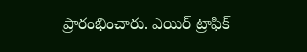ప్రారంభించారు. ఎయిర్‌ ట్రాఫిక్‌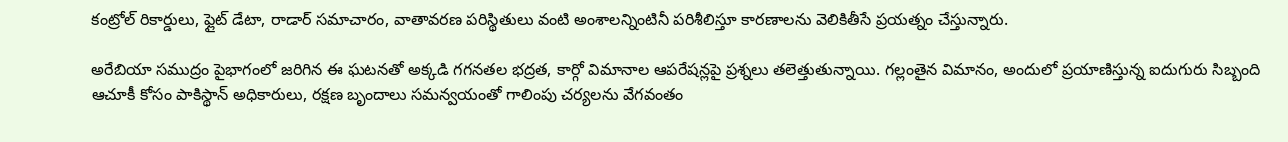కంట్రోల్‌ రికార్డులు, ఫ్లైట్‌ డేటా, రాడార్‌ సమాచారం, వాతావరణ పరిస్థితులు వంటి అంశాలన్నింటినీ పరిశీలిస్తూ కారణాలను వెలికితీసే ప్రయత్నం చేస్తున్నారు.

అరేబియా సముద్రం పైభాగంలో జరిగిన ఈ ఘటనతో అక్కడి గగనతల భద్రత, కార్గో విమానాల ఆపరేషన్లపై ప్రశ్నలు తలెత్తుతున్నాయి. గల్లంతైన విమానం, అందులో ప్రయాణిస్తున్న ఐదుగురు సిబ్బంది ఆచూకీ కోసం పాకిస్థాన్‌ అధికారులు, రక్షణ బృందాలు సమన్వయంతో గాలింపు చర్యలను వేగవంతం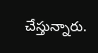చేస్తున్నారు.